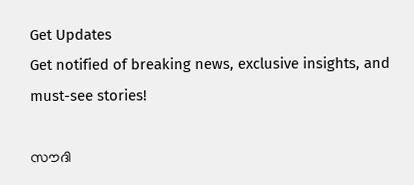Get Updates
Get notified of breaking news, exclusive insights, and must-see stories!

സൗദി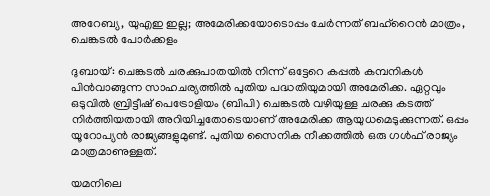അറേബ്യ, യുഎഇ ഇല്ല; അമേരിക്കയോടൊപ്പം ചേര്‍ന്നത് ബഹ്‌റൈന്‍ മാത്രം, ചെങ്കടല്‍ പോര്‍ക്കളം

ദുബായ്: ചെങ്കടല്‍ ചരക്കുപാതയില്‍ നിന്ന് ഒട്ടേറെ കപ്പല്‍ കമ്പനികള്‍ പിന്‍വാങ്ങുന്ന സാഹചര്യത്തില്‍ പുതിയ പദ്ധതിയുമായി അമേരിക്ക. ഏറ്റവും ഒടുവില്‍ ബ്രിട്ടീഷ് പെട്രോളിയം (ബിപി) ചെങ്കടല്‍ വഴിയുള്ള ചരക്കു കടത്ത് നിര്‍ത്തിയതായി അറിയിച്ചതോടെയാണ് അമേരിക്ക ആയുധമെടുക്കുന്നത്. ഒപ്പം യൂറോപ്യന്‍ രാജ്യങ്ങളുമുണ്ട്. പുതിയ സൈനിക നീക്കത്തില്‍ ഒരു ഗള്‍ഫ് രാജ്യം മാത്രമാണുള്ളത്.

യമനിലെ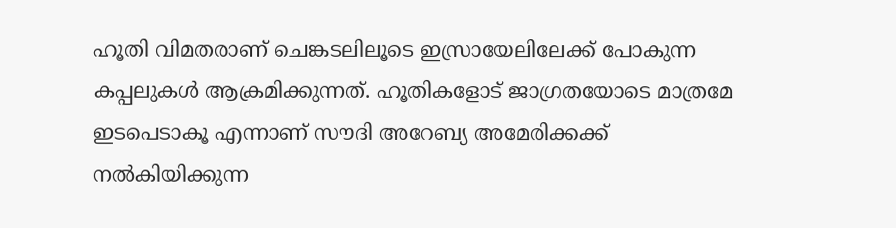ഹൂതി വിമതരാണ് ചെങ്കടലിലൂടെ ഇസ്രായേലിലേക്ക് പോകുന്ന കപ്പലുകള്‍ ആക്രമിക്കുന്നത്. ഹൂതികളോട് ജാഗ്രതയോടെ മാത്രമേ ഇടപെടാകൂ എന്നാണ് സൗദി അറേബ്യ അമേരിക്കക്ക് നല്‍കിയിക്കുന്ന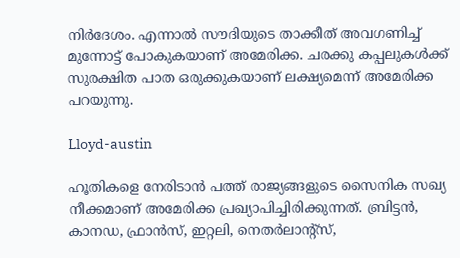നിര്‍ദേശം. എന്നാല്‍ സൗദിയുടെ താക്കീത് അവഗണിച്ച് മുന്നോട്ട് പോകുകയാണ് അമേരിക്ക. ചരക്കു കപ്പലുകള്‍ക്ക് സുരക്ഷിത പാത ഒരുക്കുകയാണ് ലക്ഷ്യമെന്ന് അമേരിക്ക പറയുന്നു.

Lloyd-austin

ഹൂതികളെ നേരിടാന്‍ പത്ത് രാജ്യങ്ങളുടെ സൈനിക സഖ്യ നീക്കമാണ് അമേരിക്ക പ്രഖ്യാപിച്ചിരിക്കുന്നത്. ബ്രിട്ടന്‍, കാനഡ, ഫ്രാന്‍സ്, ഇറ്റലി, നെതര്‍ലാന്റ്‌സ്,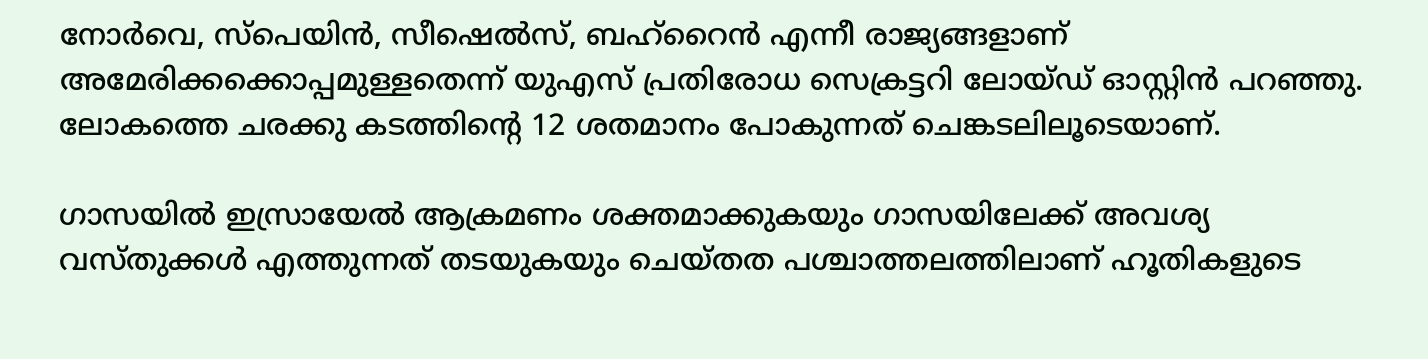നോര്‍വെ, സ്‌പെയിന്‍, സീഷെല്‍സ്, ബഹ്‌റൈന്‍ എന്നീ രാജ്യങ്ങളാണ് അമേരിക്കക്കൊപ്പമുള്ളതെന്ന് യുഎസ് പ്രതിരോധ സെക്രട്ടറി ലോയ്ഡ് ഓസ്റ്റിന്‍ പറഞ്ഞു. ലോകത്തെ ചരക്കു കടത്തിന്റെ 12 ശതമാനം പോകുന്നത് ചെങ്കടലിലൂടെയാണ്.

ഗാസയില്‍ ഇസ്രായേല്‍ ആക്രമണം ശക്തമാക്കുകയും ഗാസയിലേക്ക് അവശ്യ വസ്തുക്കള്‍ എത്തുന്നത് തടയുകയും ചെയ്തത പശ്ചാത്തലത്തിലാണ് ഹൂതികളുടെ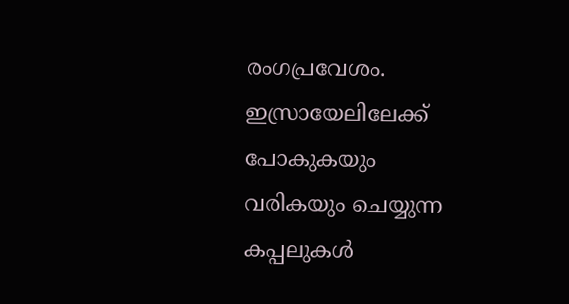രംഗപ്രവേശം. ഇസ്രായേലിലേക്ക് പോകുകയും വരികയും ചെയ്യുന്ന കപ്പലുകള്‍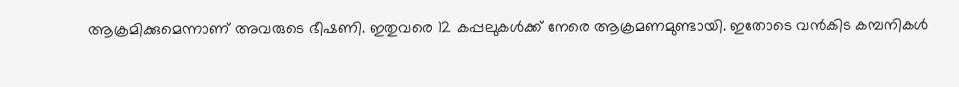ആക്രമിക്കുമെന്നാണ് അവരുടെ ഭീഷണി. ഇതുവരെ 12 കപ്പലുകള്‍ക്ക് നേരെ ആക്രമണമുണ്ടായി. ഇതോടെ വന്‍കിട കമ്പനികള്‍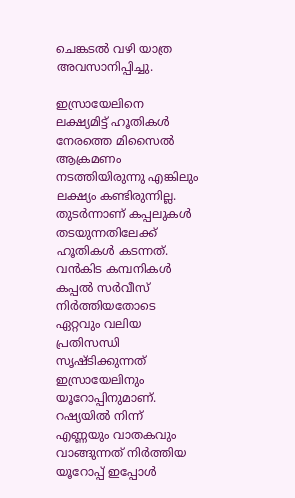ചെങ്കടല്‍ വഴി യാത്ര അവസാനിപ്പിച്ചു.

ഇസ്രായേലിനെ ലക്ഷ്യമിട്ട് ഹൂതികള്‍ നേരത്തെ മിസൈല്‍ ആക്രമണം നടത്തിയിരുന്നു എങ്കിലും ലക്ഷ്യം കണ്ടിരുന്നില്ല. തുടര്‍ന്നാണ് കപ്പലുകള്‍ തടയുന്നതിലേക്ക് ഹൂതികള്‍ കടന്നത്. വന്‍കിട കമ്പനികള്‍ കപ്പല്‍ സര്‍വീസ് നിര്‍ത്തിയതോടെ ഏറ്റവും വലിയ പ്രതിസന്ധി സൃഷ്ടിക്കുന്നത് ഇസ്രായേലിനും യൂറോപ്പിനുമാണ്. റഷ്യയില്‍ നിന്ന് എണ്ണയും വാതകവും വാങ്ങുന്നത് നിര്‍ത്തിയ യൂറോപ്പ് ഇപ്പോള്‍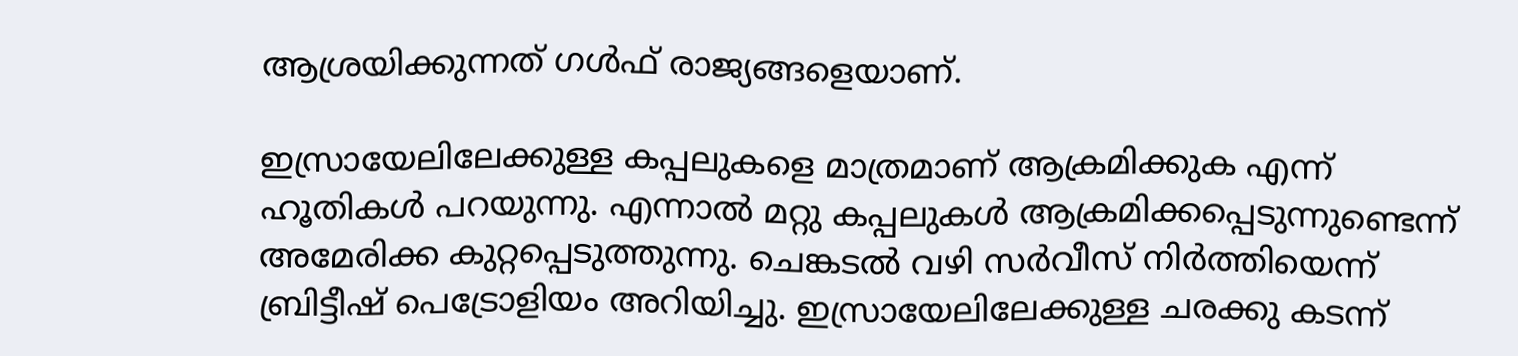ആശ്രയിക്കുന്നത് ഗള്‍ഫ് രാജ്യങ്ങളെയാണ്.

ഇസ്രായേലിലേക്കുള്ള കപ്പലുകളെ മാത്രമാണ് ആക്രമിക്കുക എന്ന് ഹൂതികള്‍ പറയുന്നു. എന്നാല്‍ മറ്റു കപ്പലുകള്‍ ആക്രമിക്കപ്പെടുന്നുണ്ടെന്ന് അമേരിക്ക കുറ്റപ്പെടുത്തുന്നു. ചെങ്കടല്‍ വഴി സര്‍വീസ് നിര്‍ത്തിയെന്ന് ബ്രിട്ടീഷ് പെട്രോളിയം അറിയിച്ചു. ഇസ്രായേലിലേക്കുള്ള ചരക്കു കടന്ന്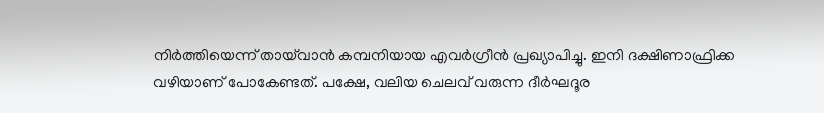നിര്‍ത്തിയെന്ന് തായ്‌വാന്‍ കമ്പനിയായ എവര്‍ഗ്രീന്‍ പ്രഖ്യാപിച്ചു. ഇനി ദക്ഷിണാഫ്രിക്ക വഴിയാണ് പോകേണ്ടത്. പക്ഷേ, വലിയ ചെലവ് വരുന്ന ദീര്‍ഘദൂര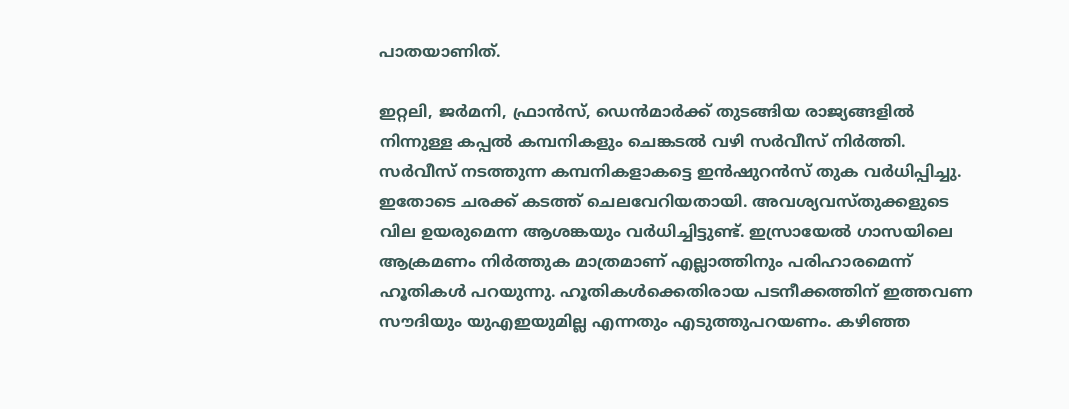പാതയാണിത്.

ഇറ്റലി, ജര്‍മനി, ഫ്രാന്‍സ്, ഡെന്‍മാര്‍ക്ക് തുടങ്ങിയ രാജ്യങ്ങളില്‍ നിന്നുള്ള കപ്പല്‍ കമ്പനികളും ചെങ്കടല്‍ വഴി സര്‍വീസ് നിര്‍ത്തി. സര്‍വീസ് നടത്തുന്ന കമ്പനികളാകട്ടെ ഇന്‍ഷുറന്‍സ് തുക വര്‍ധിപ്പിച്ചു. ഇതോടെ ചരക്ക് കടത്ത് ചെലവേറിയതായി. അവശ്യവസ്തുക്കളുടെ വില ഉയരുമെന്ന ആശങ്കയും വര്‍ധിച്ചിട്ടുണ്ട്. ഇസ്രായേല്‍ ഗാസയിലെ ആക്രമണം നിര്‍ത്തുക മാത്രമാണ് എല്ലാത്തിനും പരിഹാരമെന്ന് ഹൂതികള്‍ പറയുന്നു. ഹൂതികള്‍ക്കെതിരായ പടനീക്കത്തിന് ഇത്തവണ സൗദിയും യുഎഇയുമില്ല എന്നതും എടുത്തുപറയണം. കഴിഞ്ഞ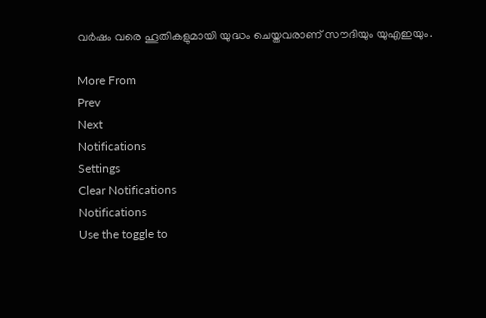വര്‍ഷം വരെ ഹൂതികളുമായി യുദ്ധം ചെയ്തവരാണ് സൗദിയും യുഎഇയും.

More From
Prev
Next
Notifications
Settings
Clear Notifications
Notifications
Use the toggle to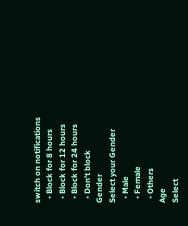switch on notifications
  • Block for 8 hours
  • Block for 12 hours
  • Block for 24 hours
  • Don't block
Gender
Select your Gender
  • Male
  • Female
  • Others
Age
Select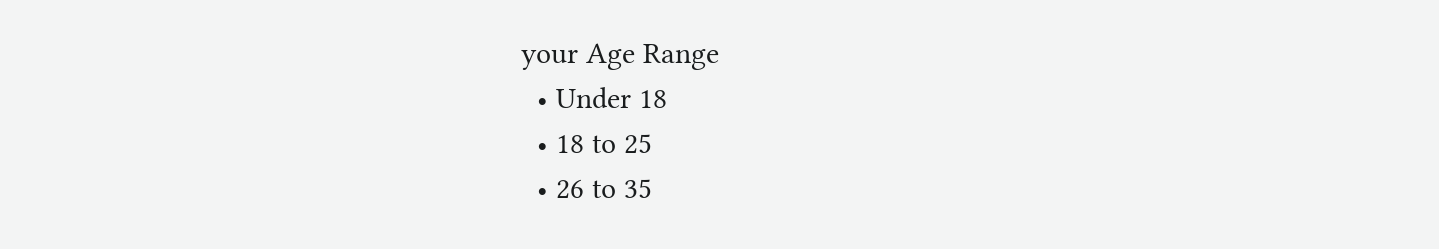your Age Range
  • Under 18
  • 18 to 25
  • 26 to 35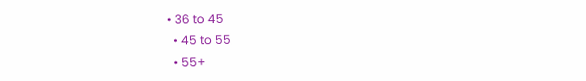• 36 to 45
  • 45 to 55
  • 55+